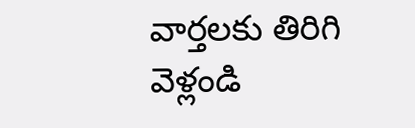వార్తలకు తిరిగి వెళ్లండి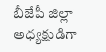బీజేపీ జిల్లా అధ్యక్షుడిగా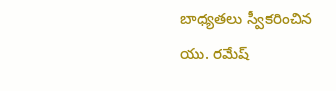బాధ్యతలు స్వీకరించిన యు. రమేష్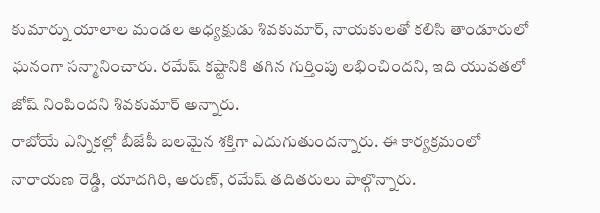కుమార్ను యాలాల మండల అధ్యక్షుడు శివకుమార్, నాయకులతో కలిసి తాండూరులో ఘనంగా సన్మానించారు. రమేష్ కష్టానికి తగిన గుర్తింపు లభించిందని, ఇది యువతలో జోష్ నింపిందని శివకుమార్ అన్నారు.
రాబోయే ఎన్నికల్లో బీజేపీ బలమైన శక్తిగా ఎదుగుతుందన్నారు. ఈ కార్యక్రమంలో నారాయణ రెడ్డి, యాదగిరి, అరుణ్, రమేష్ తదితరులు పాల్గొన్నారు.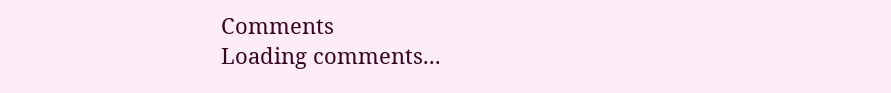Comments
Loading comments...